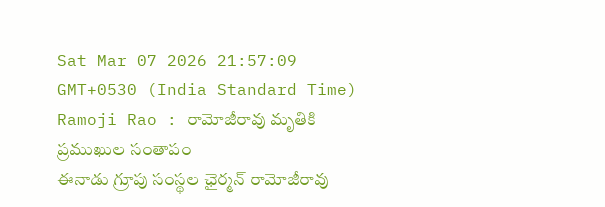Sat Mar 07 2026 21:57:09 GMT+0530 (India Standard Time)
Ramoji Rao : రామోజీరావు మృతికి ప్రముఖుల సంతాపం
ఈనాడు గ్రూపు సంస్థల ఛైర్మన్ రామోజీరావు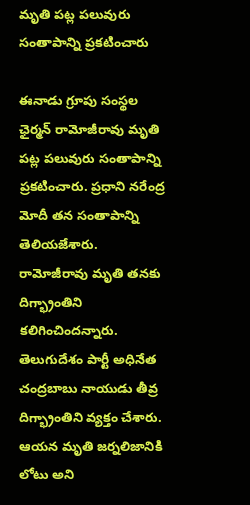మృతి పట్ల పలువురు సంతాపాన్ని ప్రకటించారు

ఈనాడు గ్రూపు సంస్థల ఛైర్మన్ రామోజీరావు మృతి పట్ల పలువురు సంతాపాన్ని ప్రకటించారు. ప్రధాని నరేంద్ర మోదీ తన సంతాపాన్ని తెలియజేశారు. రామోజీరావు మృతి తనకు దిగ్భ్రాంతిని కలిగించిందన్నారు. తెలుగుదేశం పార్టీ అధినేత చంద్రబాబు నాయుడు తీవ్ర దిగ్భ్రాంతిని వ్యక్తం చేశారు. ఆయన మృతి జర్నలిజానికి లోటు అని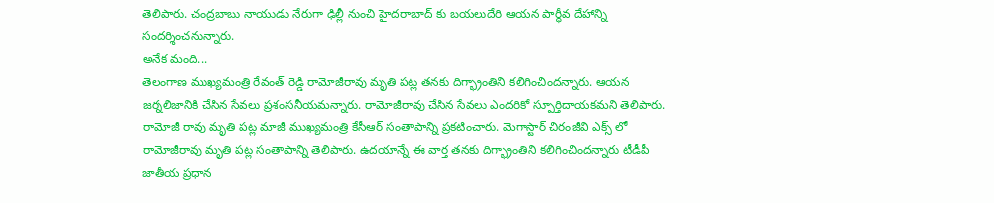తెలిపారు. చంద్రబాబు నాయుడు నేరుగా ఢిల్లీ నుంచి హైదరాబాద్ కు బయలుదేరి ఆయన పార్ధీవ దేహాన్ని సందర్శించనున్నారు.
అనేక మంది...
తెలంగాణ ముఖ్యమంత్రి రేవంత్ రెడ్డి రామోజీరావు మృతి పట్ల తనకు దిగ్భ్రాంతిని కలిగించిందన్నారు. ఆయన జర్నలిజానికి చేసిన సేవలు ప్రశంసనీయమన్నారు. రామోజీరావు చేసిన సేవలు ఎందరికో స్పూర్తిదాయకమని తెలిపారు. రామోజీ రావు మృతి పట్ల మాజీ ముఖ్యమంత్రి కేసీఆర్ సంతాపాన్ని ప్రకటించారు. మెగాస్టార్ చిరంజీవి ఎక్స్ లో రామోజీరావు మృతి పట్ల సంతాపాన్ని తెలిపారు. ఉదయాన్నే ఈ వార్త తనకు దిగ్భ్రాంతిని కలిగించిందన్నారు టీడీపీ జాతీయ ప్రధాన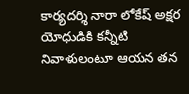కార్యదర్శి నారా లోకేష్ అక్షర యోధుడికి కన్నీటి నివాళులంటూ ఆయన తన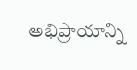అభిప్రాయాన్ని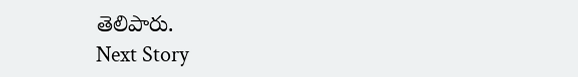తెలిపారు.
Next Story